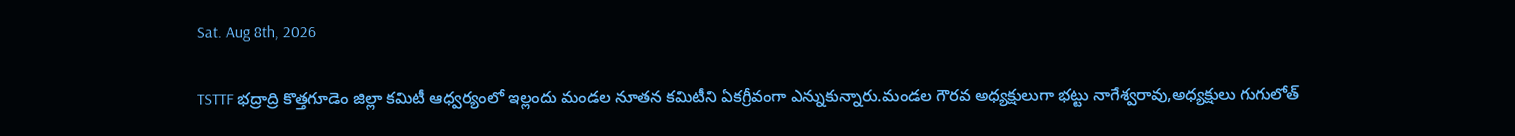Sat. Aug 8th, 2026

TSTTF భద్రాద్రి కొత్తగూడెం జిల్లా కమిటీ ఆధ్వర్యంలో ఇల్లందు మండల నూతన కమిటీని ఏకగ్రీవంగా ఎన్నుకున్నారు.మండల గౌరవ అధ్యక్షులుగా భట్టు నాగేశ్వరావు,అధ్యక్షులు గుగులోత్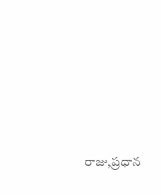రాజు,ప్రధాన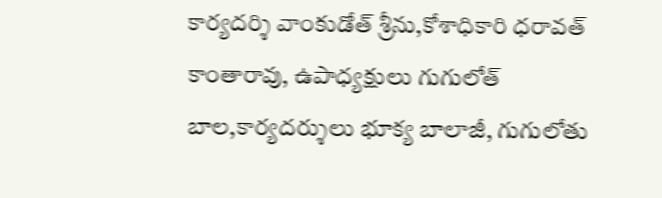కార్యదర్శి వాంకుడోత్ శ్రీను,కోశాధికారి ధరావత్ కాంతారావు, ఉపాధ్యక్షులు గుగులోత్ బాల,కార్యదర్శులు భూక్య బాలాజీ, గుగులోతు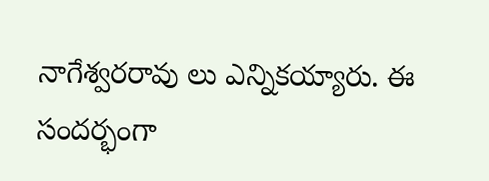నాగేశ్వరరావు లు ఎన్నికయ్యారు. ఈ సందర్భంగా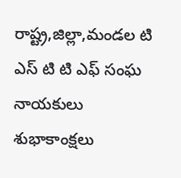రాష్ట్ర,జిల్లా,మండల టి ఎస్ టి టి ఎఫ్ సంఘ నాయకులు శుభాకాంక్షలు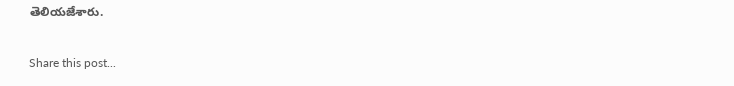తెలియజేశారు.

Share this post...